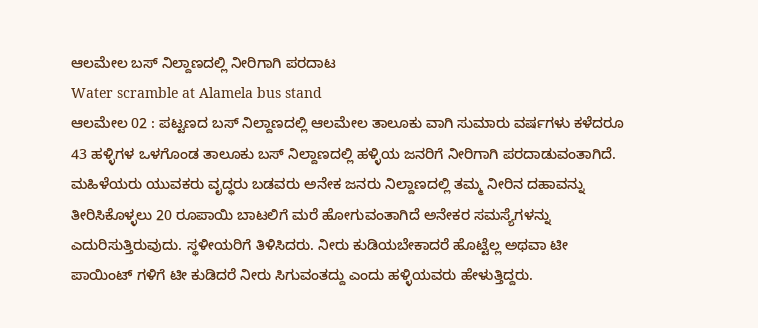ಆಲಮೇಲ ಬಸ್ ನಿಲ್ದಾಣದಲ್ಲಿ ನೀರಿಗಾಗಿ ಪರದಾಟ
Water scramble at Alamela bus stand
ಆಲಮೇಲ 02 : ಪಟ್ಟಣದ ಬಸ್ ನಿಲ್ದಾಣದಲ್ಲಿ ಆಲಮೇಲ ತಾಲೂಕು ವಾಗಿ ಸುಮಾರು ವರ್ಷಗಳು ಕಳೆದರೂ 43 ಹಳ್ಳಿಗಳ ಒಳಗೊಂಡ ತಾಲೂಕು ಬಸ್ ನಿಲ್ದಾಣದಲ್ಲಿ ಹಳ್ಳಿಯ ಜನರಿಗೆ ನೀರಿಗಾಗಿ ಪರದಾಡುವಂತಾಗಿದೆ. ಮಹಿಳೆಯರು ಯುವಕರು ವೃದ್ಧರು ಬಡವರು ಅನೇಕ ಜನರು ನಿಲ್ದಾಣದಲ್ಲಿ ತಮ್ಮ ನೀರಿನ ದಹಾವನ್ನು ತೀರಿಸಿಕೊಳ್ಳಲು 20 ರೂಪಾಯಿ ಬಾಟಲಿಗೆ ಮರೆ ಹೋಗುವಂತಾಗಿದೆ ಅನೇಕರ ಸಮಸ್ಯೆಗಳನ್ನು ಎದುರಿಸುತ್ತಿರುವುದು. ಸ್ಥಳೀಯರಿಗೆ ತಿಳಿಸಿದರು. ನೀರು ಕುಡಿಯಬೇಕಾದರೆ ಹೊಟ್ಟೆಲ್ಲ ಅಥವಾ ಟೀ ಪಾಯಿಂಟ್ ಗಳಿಗೆ ಟೀ ಕುಡಿದರೆ ನೀರು ಸಿಗುವಂತದ್ದು ಎಂದು ಹಳ್ಳಿಯವರು ಹೇಳುತ್ತಿದ್ದರು.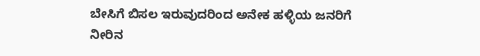ಬೇಸಿಗೆ ಬಿಸಲ ಇರುವುದರಿಂದ ಅನೇಕ ಹಳ್ಳಿಯ ಜನರಿಗೆ ನೀರಿನ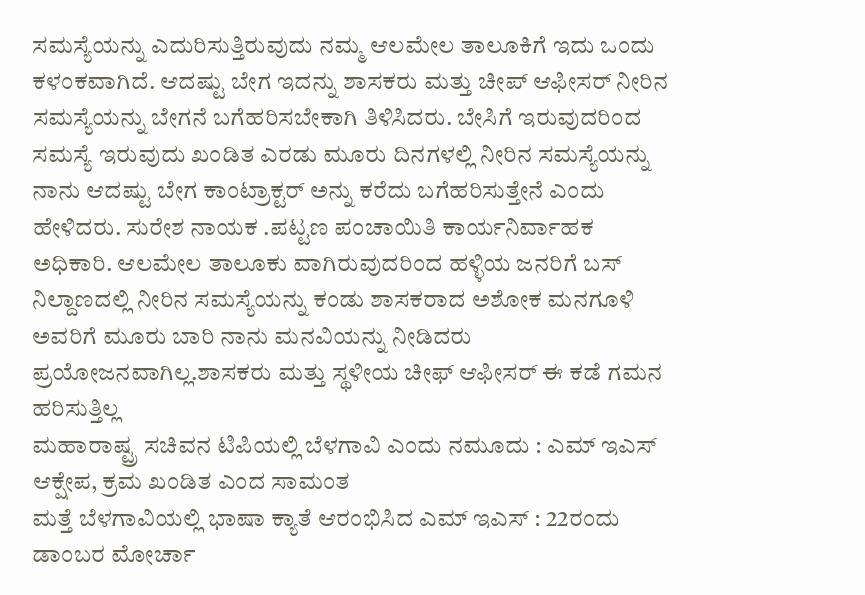ಸಮಸ್ಯೆಯನ್ನು ಎದುರಿಸುತ್ತಿರುವುದು ನಮ್ಮ ಆಲಮೇಲ ತಾಲೂಕಿಗೆ ಇದು ಒಂದು ಕಳಂಕವಾಗಿದೆ. ಆದಷ್ಟು ಬೇಗ ಇದನ್ನು ಶಾಸಕರು ಮತ್ತು ಚೀಪ್ ಆಫೀಸರ್ ನೀರಿನ ಸಮಸ್ಯೆಯನ್ನು ಬೇಗನೆ ಬಗೆಹರಿಸಬೇಕಾಗಿ ತಿಳಿಸಿದರು. ಬೇಸಿಗೆ ಇರುವುದರಿಂದ ಸಮಸ್ಯೆ ಇರುವುದು ಖಂಡಿತ ಎರಡು ಮೂರು ದಿನಗಳಲ್ಲಿ ನೀರಿನ ಸಮಸ್ಯೆಯನ್ನು ನಾನು ಆದಷ್ಟು ಬೇಗ ಕಾಂಟ್ರಾಕ್ಟರ್ ಅನ್ನು ಕರೆದು ಬಗೆಹರಿಸುತ್ತೇನೆ ಎಂದು ಹೇಳಿದರು. ಸುರೇಶ ನಾಯಕ .ಪಟ್ಟಣ ಪಂಚಾಯಿತಿ ಕಾರ್ಯನಿರ್ವಾಹಕ ಅಧಿಕಾರಿ. ಆಲಮೇಲ ತಾಲೂಕು ವಾಗಿರುವುದರಿಂದ ಹಳ್ಳಿಯ ಜನರಿಗೆ ಬಸ್ ನಿಲ್ದಾಣದಲ್ಲಿ ನೀರಿನ ಸಮಸ್ಯೆಯನ್ನು ಕಂಡು ಶಾಸಕರಾದ ಅಶೋಕ ಮನಗೂಳಿ ಅವರಿಗೆ ಮೂರು ಬಾರಿ ನಾನು ಮನವಿಯನ್ನು ನೀಡಿದರು ಪ್ರಯೋಜನವಾಗಿಲ್ಲ.ಶಾಸಕರು ಮತ್ತು ಸ್ಥಳೀಯ ಚೀಫ್ ಆಫೀಸರ್ ಈ ಕಡೆ ಗಮನ ಹರಿಸುತ್ತಿಲ್ಲ
ಮಹಾರಾಷ್ಟ್ರ ಸಚಿವನ ಟಿಪಿಯಲ್ಲಿ ಬೆಳಗಾವಿ ಎಂದು ನಮೂದು : ಎಮ್ ಇಎಸ್ ಆಕ್ಷೇಪ, ಕ್ರಮ ಖಂಡಿತ ಎಂದ ಸಾಮಂತ
ಮತ್ತೆ ಬೆಳಗಾವಿಯಲ್ಲಿ ಭಾಷಾ ಕ್ಯಾತೆ ಆರಂಭಿಸಿದ ಎಮ್ ಇಎಸ್ : 22ರಂದು ಡಾಂಬರ ಮೋರ್ಚಾ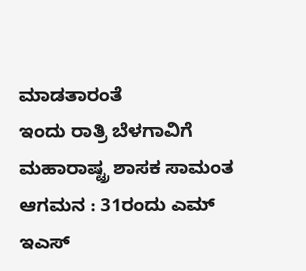ಮಾಡತಾರಂತೆ
ಇಂದು ರಾತ್ರಿ ಬೆಳಗಾವಿಗೆ ಮಹಾರಾಷ್ಟ್ರ ಶಾಸಕ ಸಾಮಂತ ಆಗಮನ : 31ರಂದು ಎಮ್ ಇಎಸ್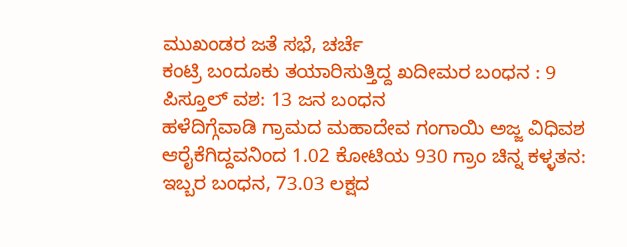ಮುಖಂಡರ ಜತೆ ಸಭೆ, ಚರ್ಚೆ
ಕಂಟ್ರಿ ಬಂದೂಕು ತಯಾರಿಸುತ್ತಿದ್ದ ಖದೀಮರ ಬಂಧನ : 9 ಪಿಸ್ತೂಲ್ ವಶ: 13 ಜನ ಬಂಧನ
ಹಳೆದಿಗ್ಗೆವಾಡಿ ಗ್ರಾಮದ ಮಹಾದೇವ ಗಂಗಾಯಿ ಅಜ್ಜ ವಿಧಿವಶ
ಆರೈಕೆಗಿದ್ದವನಿಂದ 1.02 ಕೋಟಿಯ 930 ಗ್ರಾಂ ಚಿನ್ನ ಕಳ್ಳತನ: ಇಬ್ಬರ ಬಂಧನ, 73.03 ಲಕ್ಷದ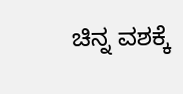ಚಿನ್ನ ವಶಕ್ಕೆ